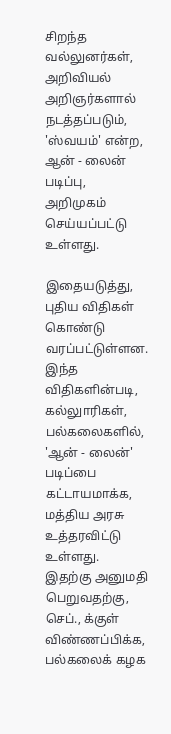சிறந்த வல்லுனர்கள், அறிவியல் அறிஞர்களால் நடத்தப்படும், 'ஸ்வயம்' என்ற, ஆன் - லைன் படிப்பு, அறிமுகம் செய்யப்பட்டு உள்ளது.

இதையடுத்து, புதிய விதிகள் கொண்டு வரப்பட்டுள்ளன. இந்த விதிகளின்படி, கல்லுாரிகள், பல்கலைகளில், 'ஆன் - லைன்' படிப்பை கட்டாயமாக்க, மத்திய அரசு உத்தரவிட்டு உள்ளது. இதற்கு அனுமதி பெறுவதற்கு, செப்., க்குள் விண்ணப்பிக்க, பல்கலைக் கழக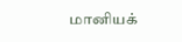மானியக்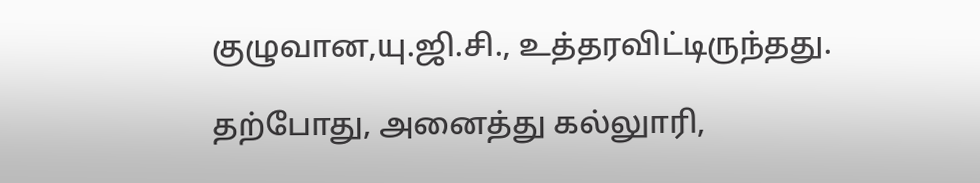குழுவான,யு.ஜி.சி., உத்தரவிட்டிருந்தது.

தற்போது, அனைத்து கல்லுாரி,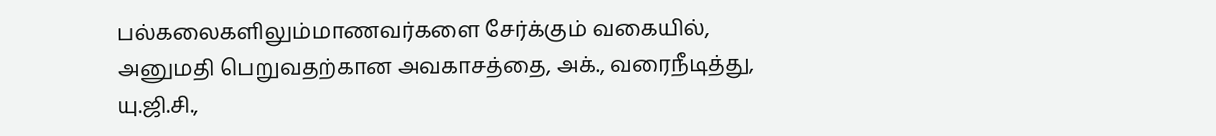பல்கலைகளிலும்மாணவர்களை சேர்க்கும் வகையில், அனுமதி பெறுவதற்கான அவகாசத்தை, அக்., வரைநீடித்து, யு.ஜி.சி.,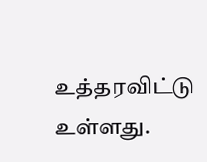உத்தரவிட்டு உள்ளது.